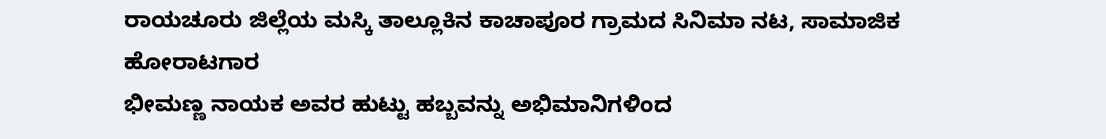ರಾಯಚೂರು ಜಿಲ್ಲೆಯ ಮಸ್ಕಿ ತಾಲ್ಲೂಕಿನ ಕಾಚಾಪೂರ ಗ್ರಾಮದ ಸಿನಿಮಾ ನಟ, ಸಾಮಾಜಿಕ ಹೋರಾಟಗಾರ
ಭೀಮಣ್ಣ ನಾಯಕ ಅವರ ಹುಟ್ಟು ಹಬ್ಬವನ್ನು ಅಭಿಮಾನಿಗಳಿಂದ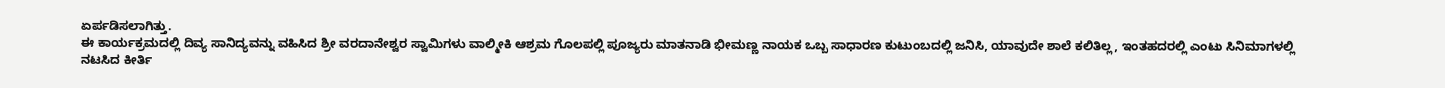ಏರ್ಪಡಿಸಲಾಗಿತ್ತು.
ಈ ಕಾರ್ಯಕ್ರಮದಲ್ಲಿ ದಿವ್ಯ ಸಾನಿದ್ಯವನ್ನು ವಹಿಸಿದ ಶ್ರೀ ವರದಾನೇಶ್ವರ ಸ್ವಾಮಿಗಳು ವಾಲ್ಮೀಕಿ ಆಶ್ರಮ ಗೊಲಪಲ್ಲಿ ಪೂಜ್ಯರು ಮಾತನಾಡಿ ಭೀಮಣ್ಣ ನಾಯಕ ಒಬ್ಬ ಸಾಧಾರಣ ಕುಟುಂಬದಲ್ಲಿ ಜನಿಸಿ, ಯಾವುದೇ ಶಾಲೆ ಕಲಿತಿಲ್ಲ, ಇಂತಹದರಲ್ಲಿ ಎಂಟು ಸಿನಿಮಾಗಳಲ್ಲಿ ನಟಸಿದ ಕೀರ್ತಿ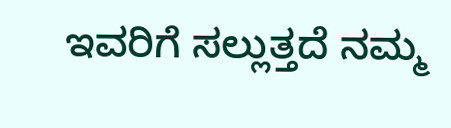ಇವರಿಗೆ ಸಲ್ಲುತ್ತದೆ ನಮ್ಮ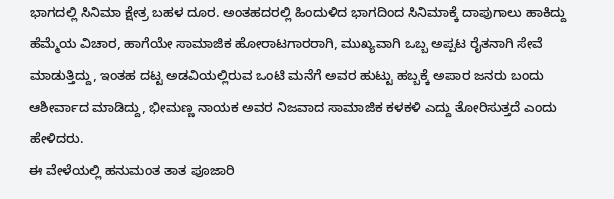ಭಾಗದಲ್ಲಿ ಸಿನಿಮಾ ಕ್ಷೇತ್ರ ಬಹಳ ದೂರ. ಅಂತಹದರಲ್ಲಿ ಹಿಂದುಳಿದ ಭಾಗದಿಂದ ಸಿನಿಮಾಕ್ಕೆ ದಾಪುಗಾಲು ಹಾಕಿದ್ದು ಹೆಮ್ಮೆಯ ವಿಚಾರ, ಹಾಗೆಯೇ ಸಾಮಾಜಿಕ ಹೋರಾಟಗಾರರಾಗಿ, ಮುಖ್ಯವಾಗಿ ಒಬ್ಬ ಅಪ್ಪಟ ರೈತನಾಗಿ ಸೇವೆ ಮಾಡುತ್ತಿದ್ದು, ಇಂತಹ ದಟ್ಟ ಅಡವಿಯಲ್ಲಿರುವ ಒಂಟಿ ಮನೆಗೆ ಅವರ ಹುಟ್ಟು ಹಬ್ಬಕ್ಕೆ ಅಪಾರ ಜನರು ಬಂದು ಆಶೀರ್ವಾದ ಮಾಡಿದ್ದು, ಭೀಮಣ್ಣ ನಾಯಕ ಅವರ ನಿಜವಾದ ಸಾಮಾಜಿಕ ಕಳಕಳಿ ಎದ್ದು ತೋರಿಸುತ್ತದೆ ಎಂದು ಹೇಳಿದರು.
ಈ ವೇಳೆಯಲ್ಲಿ ಹನುಮಂತ ತಾತ ಪೂಜಾರಿ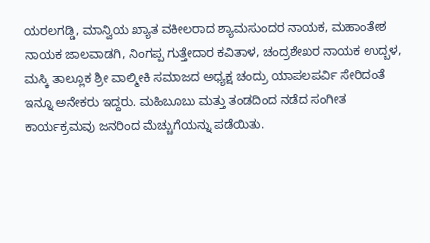ಯರಲಗಡ್ಡಿ, ಮಾನ್ವಿಯ ಖ್ಯಾತ ವಕೀಲರಾದ ಶ್ಯಾಮಸುಂದರ ನಾಯಕ, ಮಹಾಂತೇಶ ನಾಯಕ ಜಾಲವಾಡಗಿ, ನಿಂಗಪ್ಪ ಗುತ್ತೇದಾರ ಕವಿತಾಳ, ಚಂದ್ರಶೇಖರ ನಾಯಕ ಉದ್ಬಳ, ಮಸ್ಕಿ ತಾಲ್ಲೂಕ ಶ್ರೀ ವಾಲ್ಮೀಕಿ ಸಮಾಜದ ಅಧ್ಯಕ್ಷ ಚಂದ್ರು ಯಾಪಲಪರ್ವಿ ಸೇರಿದಂತೆ ಇನ್ನೂ ಅನೇಕರು ಇದ್ದರು. ಮಹಿಬೂಬು ಮತ್ತು ತಂಡದಿಂದ ನಡೆದ ಸಂಗೀತ ಕಾರ್ಯಕ್ರಮವು ಜನರಿಂದ ಮೆಚ್ಚುಗೆಯನ್ನು ಪಡೆಯಿತು.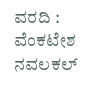ವರದಿ : ವೆಂಕಟೇಶ ನವಲಕಲ್